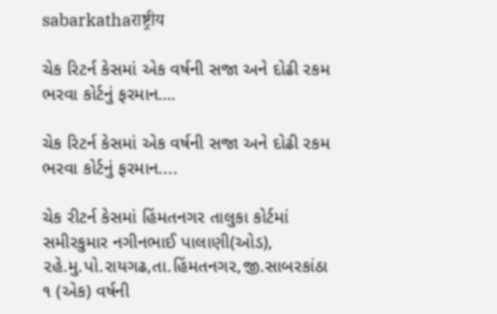sabarkathaराष्ट्रीय

ચેક રિટર્ન કેસમાં એક વર્ષની સજા અને દોઢી રકમ ભરવા કોર્ટનું ફરમાન….

ચેક રિટર્ન કેસમાં એક વર્ષની સજા અને દોઢી રકમ ભરવા કોર્ટનું ફરમાન....

ચેક રીટર્ન કેસમાં હિંમતનગર તાલુકા કોર્ટમાં સમીરકુમાર નગીનભાઈ પાલાણી(ઓડ), ૨હે.મુ.પો.રાયગઢ,તા.હિંમતનગ૨,જી.સાબરકાંઠા ૧ (એક) વર્ષની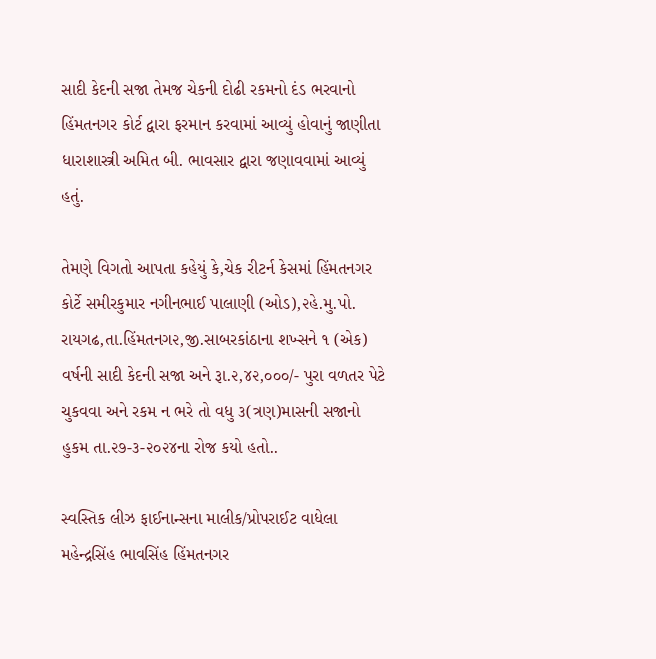સાદી કેદની સજા તેમજ ચેકની દોઢી રકમનો દંડ ભરવાનો હિંમતનગર કોર્ટ દ્વારા ફરમાન કરવામાં આવ્યું હોવાનું જાણીતા ધારાશાસ્ત્રી અમિત બી. ભાવસાર દ્વારા જણાવવામાં આવ્યું હતું.

તેમણે વિગતો આપતા કહેયું કે,ચેક રીટર્ન કેસમાં હિંમતનગર કોર્ટે સમીરકુમાર નગીનભાઈ પાલાણી (ઓડ),૨હે.મુ.પો. રાયગઢ,તા.હિંમતનગ૨,જી.સાબરકાંઠાના શખ્સને ૧ (એક) વર્ષની સાદી કેદની સજા અને રૂા.૨,૪૨,૦૦૦/- પુરા વળતર પેટે ચુકવવા અને રકમ ન ભરે તો વધુ ૩(ત્રણ)માસની સજાનો હુકમ તા.૨૭-૩-૨૦૨૪ના રોજ કયો હતો..

સ્વસ્તિક લીઝ ફાઈનાન્સના માલીક/પ્રોપરાઈટ વાધેલા મહેન્દ્રસિંહ ભાવસિંહ હિંમતનગર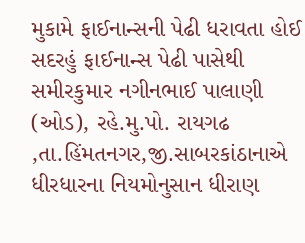મુકામે ફાઈનાન્સની પેઢી ધરાવતા હોઈ સદરહું ફાઈનાન્સ પેઢી પાસેથી સમીરકુમાર નગીનભાઈ પાલાણી (ઓડ), રહે.મુ.પો. રાયગઢ ,તા.હિંમતનગર,જી.સાબરકાંઠાનાએ ધીરધારના નિયમોનુસાન ધીરાણ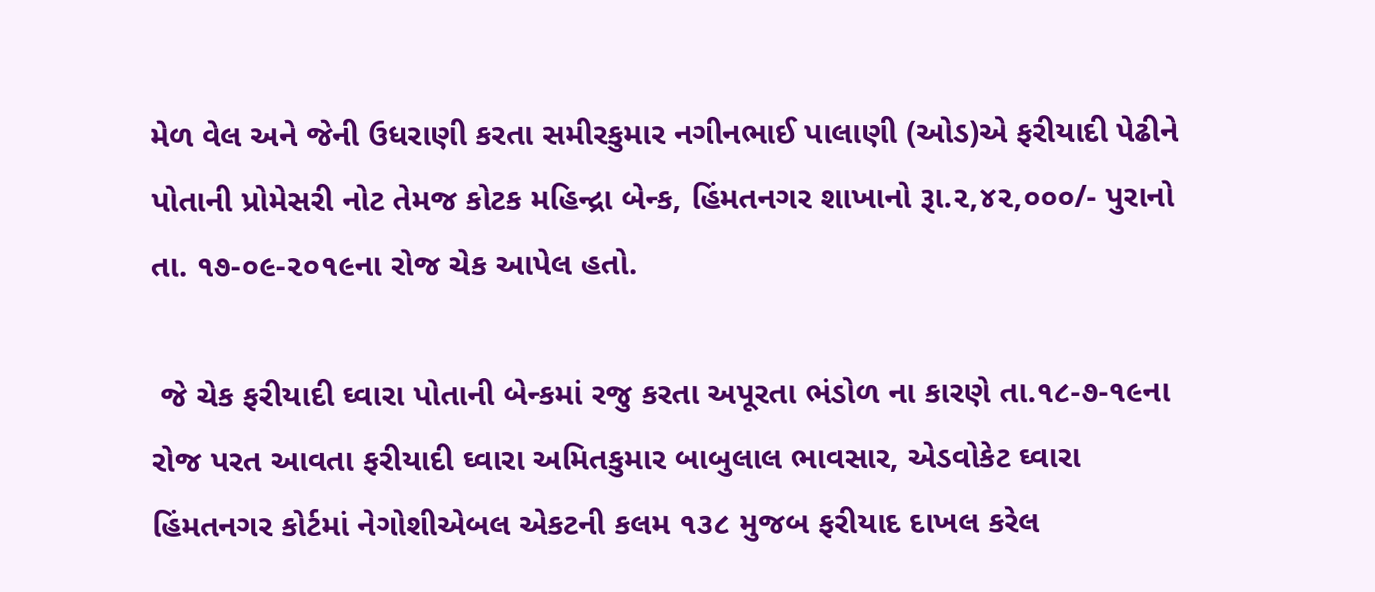મેળ વેલ અને જેની ઉધરાણી કરતા સમીરકુમાર નગીનભાઈ પાલાણી (ઓડ)એ ફરીયાદી પેઢીને પોતાની પ્રોમેસરી નોટ તેમજ કોટક મહિન્દ્રા બેન્ક, હિંમતનગર શાખાનો રૂા.૨,૪૨,૦૦૦/- પુરાનો તા. ૧૭-૦૯-૨૦૧૯ના રોજ ચેક આપેલ હતો.

 જે ચેક ફરીયાદી ઘ્વારા પોતાની બેન્કમાં રજુ કરતા અપૂરતા ભંડોળ ના કારણે તા.૧૮-૭-૧૯ના રોજ પરત આવતા ફરીયાદી ઘ્વારા અમિતકુમાર બાબુલાલ ભાવસાર, એડવોકેટ ઘ્વારા હિંમતનગર કોર્ટમાં નેગોશીએબલ એકટની કલમ ૧૩૮ મુજબ ફરીયાદ દાખલ કરેલ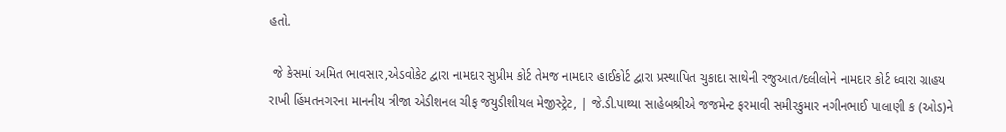હતો.

 જે કેસમાં અમિત ભાવસાર,એડવોકેટ દ્વારા નામદાર સુપ્રીમ કોર્ટ તેમજ નામદાર હાઈકોર્ટ દ્વારા પ્રસ્થાપિત ચુકાદા સાથેની રજુઆત/દલીલોને નામદાર કોર્ટ ધ્વારા ગ્રાહય રાખી હિંમતનગરના માનનીય ત્રીજા એડીશનલ ચીફ જયુડીશીયલ મેજીસ્ટ્રેટ, | જે.ડી.પાથ્યા સાહેબશ્રીએ જજમેન્ટ ફરમાવી સમીરકુમાર નગીનભાઈ પાલાણી ક (ઓડ)ને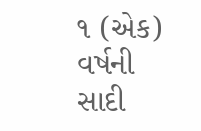૧ (એક) વર્ષની સાદી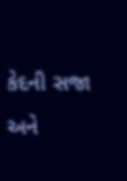કેદની સજા અને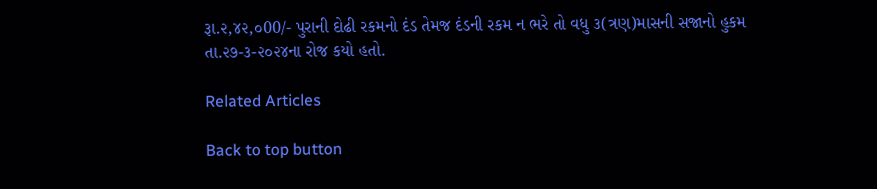રૂા.૨,૪૨,૦00/- પુરાની દોઢી રકમનો દંડ તેમજ દંડની રકમ ન ભરે તો વધુ ૩(ત્રણ)માસની સજાનો હુકમ તા.૨૭-૩-૨૦૨૪ના રોજ કયો હતો.

Related Articles

Back to top button